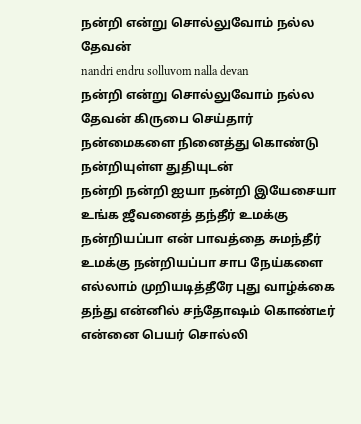நன்றி என்று சொல்லுவோம் நல்ல தேவன்
nandri endru solluvom nalla devan
நன்றி என்று சொல்லுவோம் நல்ல தேவன் கிருபை செய்தார் நன்மைகளை நினைத்து கொண்டு நன்றியுள்ள துதியுடன்
நன்றி நன்றி ஐயா நன்றி இயேசையா
உங்க ஜீவனைத் தந்தீர் உமக்கு நன்றியப்பா என் பாவத்தை சுமந்தீர் உமக்கு நன்றியப்பா சாப நேய்களை எல்லாம் முறியடித்தீரே புது வாழ்க்கை தந்து என்னில் சந்தோஷம் கொண்டீர்
என்னை பெயர் சொல்லி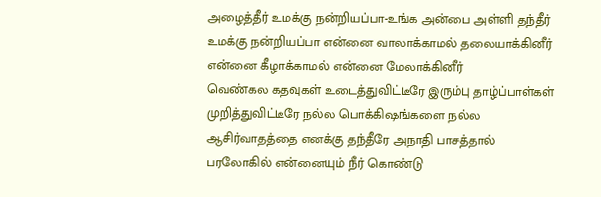அழைத்தீர் உமக்கு நன்றியப்பா-உங்க அன்பை அள்ளி தந்தீர் உமக்கு நன்றியப்பா என்னை வாலாக்காமல் தலையாக்கினீர் என்னை கீழாக்காமல் என்னை மேலாக்கினீர்
வெண்கல கதவுகள் உடைத்துவிட்டீரே இரும்பு தாழ்ப்பாள்கள் முறித்துவிட்டீரே நல்ல பொக்கிஷங்களை நல்ல ஆசிர்வாதத்தை எனக்கு தந்தீரே அநாதி பாசத்தால்
பரலோகில் என்னையும் நீர் கொண்டு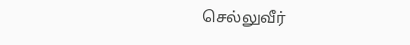செல்லுவீர்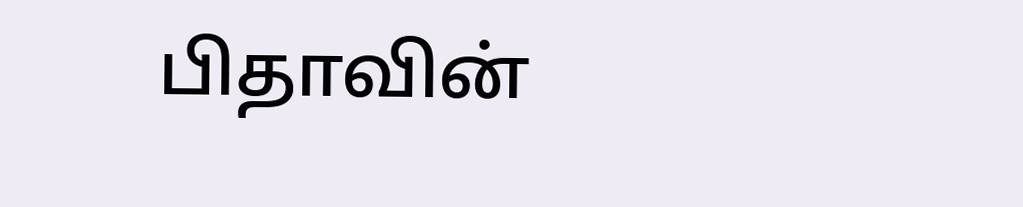பிதாவின்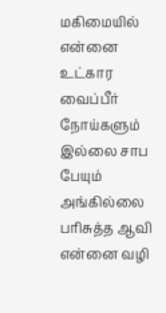மகிமையில் என்னை உட்கார வைப்பீர் நோய்களும் இல்லை சாப பேயும் அங்கில்லை பரிசுத்த ஆவி என்னை வழி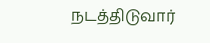நடத்திடுவார்